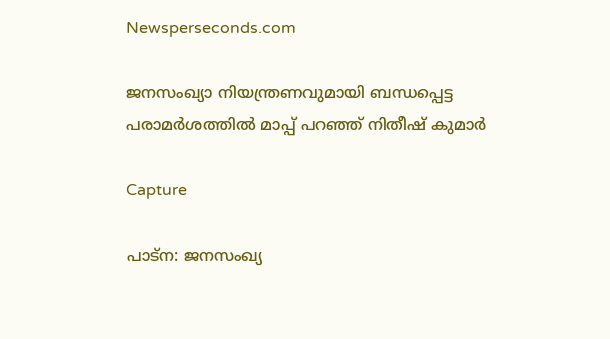Newsperseconds.com

ജനസംഖ്യാ നിയന്ത്രണവുമായി ബന്ധപ്പെട്ട പരാമര്‍ശത്തില്‍ മാപ്പ് പറഞ്ഞ് നിതീഷ് കുമാര്‍

Capture

പാട്‌ന: ജനസംഖ്യ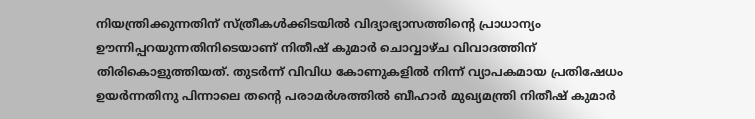നിയന്ത്രിക്കുന്നതിന് സ്ത്രീകള്‍ക്കിടയില്‍ വിദ്യാഭ്യാസത്തിന്റെ പ്രാധാന്യം ഊന്നിപ്പറയുന്നതിനിടെയാണ് നിതീഷ് കുമാര്‍ ചൊവ്വാഴ്ച വിവാദത്തിന് തിരികൊളുത്തിയത്. തുടര്‍ന്ന് വിവിധ കോണുകളില്‍ നിന്ന് വ്യാപകമായ പ്രതിഷേധം ഉയര്‍ന്നതിനു പിന്നാലെ തന്റെ പരാമര്‍ശത്തില്‍ ബീഹാര്‍ മുഖ്യമന്ത്രി നിതീഷ് കുമാര്‍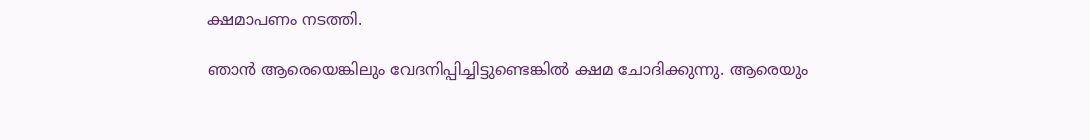ക്ഷമാപണം നടത്തി.

ഞാന്‍ ആരെയെങ്കിലും വേദനിപ്പിച്ചിട്ടുണ്ടെങ്കില്‍ ക്ഷമ ചോദിക്കുന്നു. ആരെയും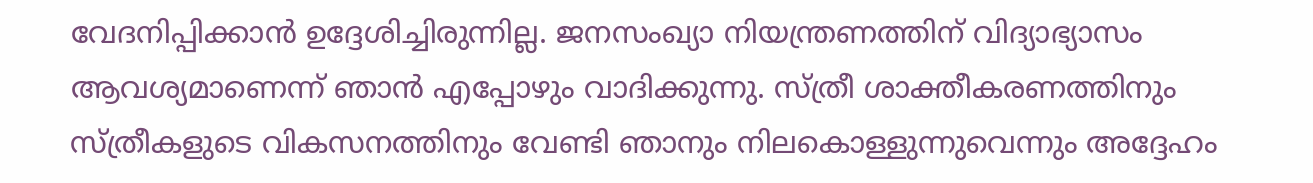വേദനിപ്പിക്കാന്‍ ഉദ്ദേശിച്ചിരുന്നില്ല. ജനസംഖ്യാ നിയന്ത്രണത്തിന് വിദ്യാഭ്യാസം ആവശ്യമാണെന്ന് ഞാന്‍ എപ്പോഴും വാദിക്കുന്നു. സ്ത്രീ ശാക്തീകരണത്തിനും സ്ത്രീകളുടെ വികസനത്തിനും വേണ്ടി ഞാനും നിലകൊള്ളുന്നുവെന്നും അദ്ദേഹം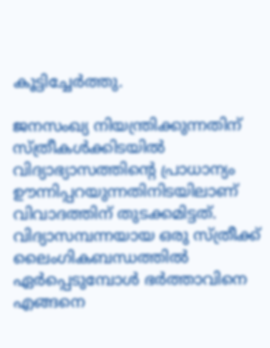കൂട്ടിച്ചേര്‍ത്തു.

ജനസംഖ്യ നിയന്ത്രിക്കുന്നതിന് സ്ത്രീകള്‍ക്കിടയില്‍ വിദ്യാഭ്യാസത്തിന്റെ പ്രാധാന്യം ഊന്നിപ്പറയുന്നതിനിടയിലാണ് വിവാദത്തിന് തുടക്കമിട്ടത്. വിദ്യാസമ്പന്നയായ ഒരു സ്ത്രീക്ക് ലൈംഗികബന്ധത്തില്‍ ഏര്‍പ്പെടുമ്പോള്‍ ഭര്‍ത്താവിനെ എങ്ങനെ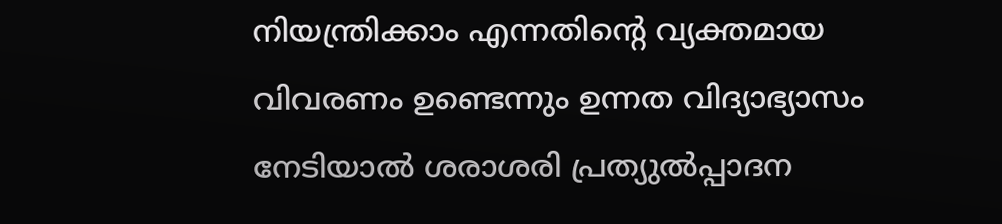നിയന്ത്രിക്കാം എന്നതിന്റെ വ്യക്തമായ വിവരണം ഉണ്ടെന്നും ഉന്നത വിദ്യാഭ്യാസം നേടിയാല്‍ ശരാശരി പ്രത്യുല്‍പ്പാദന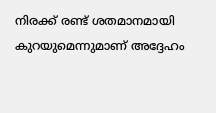നിരക്ക് രണ്ട് ശതമാനമായി കുറയുമെന്നുമാണ് അദ്ദേഹം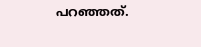പറഞ്ഞത്.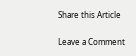Share this Article

Leave a Comment